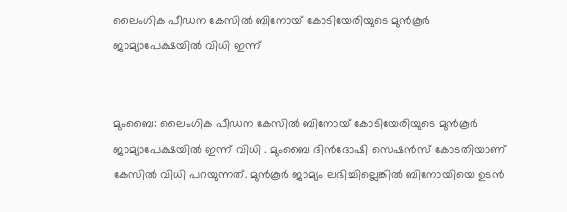ലൈംഗിക പീഡന കേസില്‍ ബിനോയ് കോടിയേരിയുടെ മുന്‍കൂര്‍ ജാമ്യാപേക്ഷയില്‍ വിധി ഇന്ന്


മുംബൈ: ലൈംഗിക പീഡന കേസില്‍ ബിനോയ് കോടിയേരിയുടെ മുന്‍കൂര്‍ ജാമ്യാപേക്ഷയില്‍ ഇന്ന് വിധി . മുംബൈ ദിന്‍ദോഷി സെഷന്‍സ് കോടതിയാണ് കേസില്‍ വിധി പറയുന്നത്. മുന്‍കൂര്‍ ജാമ്യം ലഭിച്ചില്ലെങ്കില്‍ ബിനോയിയെ ഉടന്‍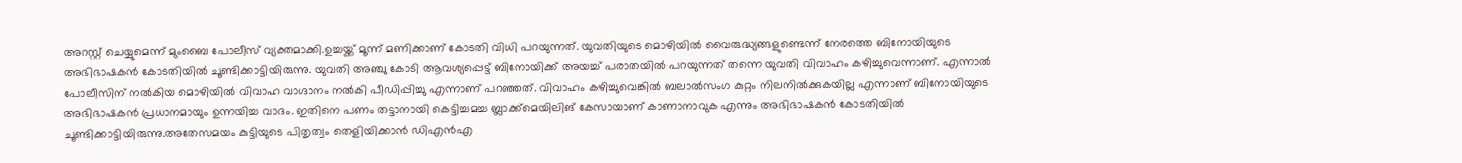അറസ്റ്റ് ചെയ്യുമെന്ന് മുംബൈ പോലീസ് വ്യക്തമാക്കി.ഉച്ചയ്ക്ക് മൂന്ന് മണിക്കാണ് കോടതി വിധി പറയുന്നത്. യുവതിയുടെ മൊഴിയില്‍ വൈരുദ്ധ്യങ്ങളുണ്ടെന്ന് നേരത്തെ ബിനോയിയുടെ അഭിഭാഷകന്‍ കോടതിയില്‍ ചൂണ്ടിക്കാട്ടിയിരുന്നു. യുവതി അഞ്ചു കോടി ആവശ്യപ്പെട്ട് ബിനോയിക്ക് അയച്ച്‌ പരാതയില്‍ പറയുന്നത് തന്നെ യുവതി വിവാഹം കഴിച്ചുവെന്നാണ്. എന്നാല്‍ പോലീസിന് നല്‍കിയ മൊഴിയില്‍ വിവാഹ വാഗ്ദാനം നല്‍കി പീഡിപ്പിച്ചു എന്നാണ് പറഞ്ഞത്. വിവാഹം കഴിച്ചുവെങ്കില്‍ ബലാല്‍സംഗ കുറ്റം നിലനില്‍ക്കുകയില്ല എന്നാണ് ബിനോയിയുടെ അഭിഭാഷകന്‍ പ്രധാനമായും ഉന്നയിച്ച വാദം. ഇതിനെ പണം തട്ടാനായി കെട്ടിച്ചമച്ച ബ്ലാക്ക്‌മെയിലിങ് കേസായാണ് കാണാനാവുക എന്നും അഭിഭാഷകന്‍ കോടതിയില്‍ ചൂണ്ടിക്കാട്ടിയിരുന്നു.അതേസമയം കുട്ടിയുടെ പിതൃത്വം തെളിയിക്കാന്‍ ഡിഎന്‍എ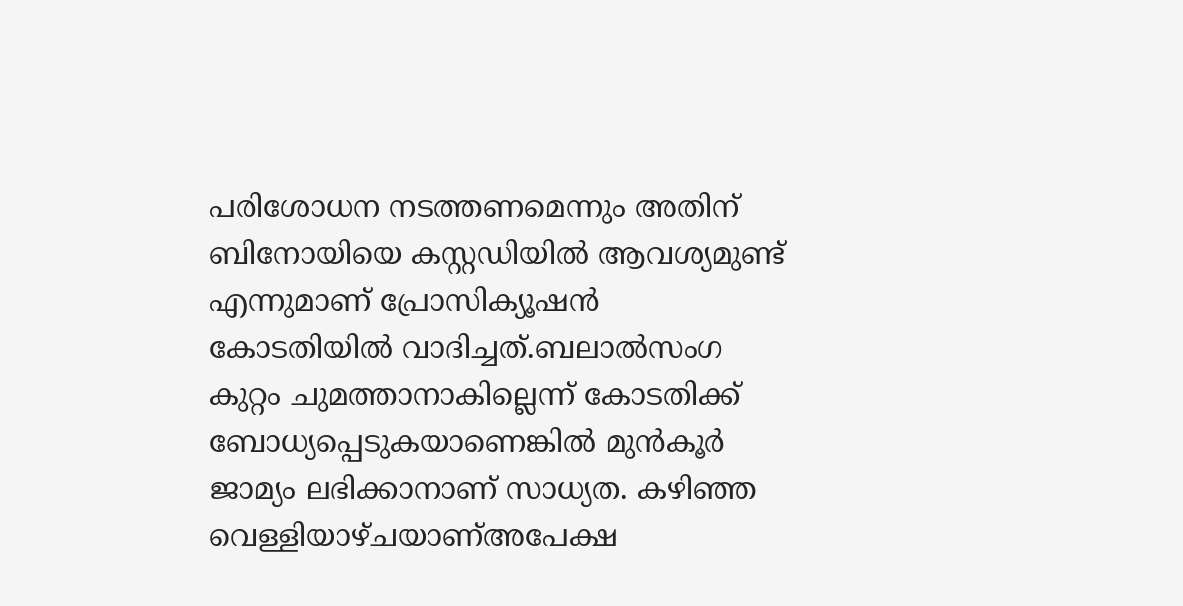പരിശോധന നടത്തണമെന്നും അതിന് ബിനോയിയെ കസ്റ്റഡിയില്‍ ആവശ്യമുണ്ട് എന്നുമാണ് പ്രോസിക്യൂഷന്‍ കോടതിയില്‍ വാദിച്ചത്.ബലാല്‍സംഗ കുറ്റം ചുമത്താനാകില്ലെന്ന് കോടതിക്ക് ബോധ്യപ്പെടുകയാണെങ്കില്‍ മുന്‍കൂര്‍ ജാമ്യം ലഭിക്കാനാണ് സാധ്യത. കഴിഞ്ഞ വെള്ളിയാഴ്ചയാണ്അപേക്ഷ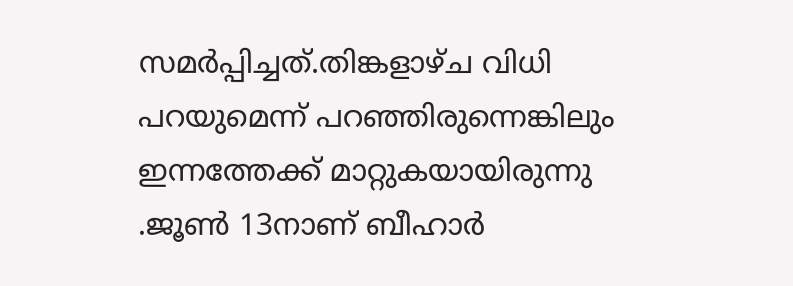സമര്‍പ്പിച്ചത്.തിങ്കളാഴ്ച വിധി പറയുമെന്ന് പറഞ്ഞിരുന്നെങ്കിലും ഇന്നത്തേക്ക് മാറ്റുകയായിരുന്നു .ജൂണ്‍ 13നാണ് ബീഹാര്‍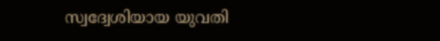സ്വദ്വേശിയായ യുവതി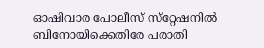ഓഷിവാര പോലീസ് സ്‌റ്റേഷനില്‍ ബിനോയിക്കെതിരേ പരാതി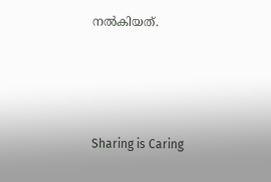നല്‍കിയത്.




Sharing is Caring